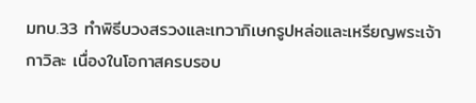มทบ.33 ทำพิธีบวงสรวงและเทวาภิเษกรูปหล่อและเหรียญพระเจ้ากาวิละ เนื่องในโอกาสครบรอบ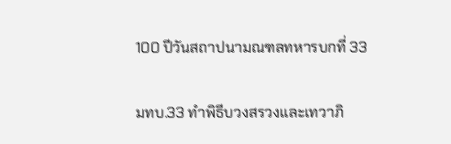100 ปีวันสถาปนามณฑลทหารบกที่ 33

มทบ.33 ทำพิธีบวงสรวงและเทวาภิ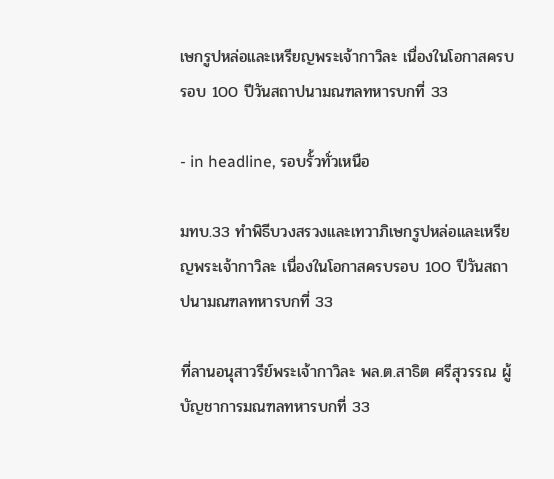เษกรูปหล่อและเหรียญพระเจ้ากาวิละ เนื่องในโอกาสครบรอบ 100 ปีวันสถาปนามณฑลทหารบกที่ 33

- in headline, รอบรั้วทั่วเหนือ

มทบ.33 ทำพิธีบวงสรวงและเทวาภิเษกรูปหล่อและเหรียญพระเจ้ากาวิละ เนื่องในโอกาสครบรอบ 100 ปีวันสถาปนามณฑลทหารบกที่ 33

ที่ลานอนุสาวรีย์พระเจ้ากาวิละ พล.ต.สาธิต ศรีสุวรรณ ผู้บัญชาการมณฑลทหารบกที่ 33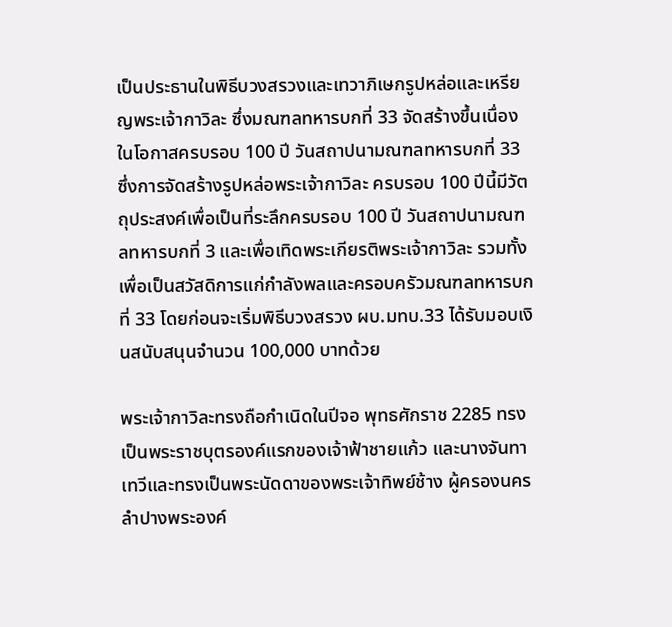เป็นประธานในพิธีบวงสรวงและเทวาภิเษกรูปหล่อและเหรียญพระเจ้ากาวิละ ซึ่งมณฑลทหารบกที่ 33 จัดสร้างขึ้นเนื่องในโอกาสครบรอบ 100 ปี วันสถาปนามณฑลทหารบกที่ 33 ซึ่งการจัดสร้างรูปหล่อพระเจ้ากาวิละ ครบรอบ 100 ปีนี้มีวัตถุประสงค์เพื่อเป็นที่ระลึกครบรอบ 100 ปี วันสถาปนามณฑลทหารบกที่ 3 และเพื่อเทิดพระเกียรติพระเจ้ากาวิละ รวมทั้งเพื่อเป็นสวัสดิการแก่กำลังพลและครอบครัวมณฑลทหารบกที่ 33 โดยก่อนจะเริ่มพิธีบวงสรวง ผบ.มทบ.33 ได้รับมอบเงินสนับสนุนจำนวน 100,000 บาทด้วย

พระเจ้ากาวิละทรงถือกำเนิดในปีจอ พุทธศักราช 2285 ทรงเป็นพระราชบุตรองค์แรกของเจ้าฟ้าชายแก้ว และนางจันทาเทวีและทรงเป็นพระนัดดาของพระเจ้าทิพย์ช้าง ผู้ครองนครลำปางพระองค์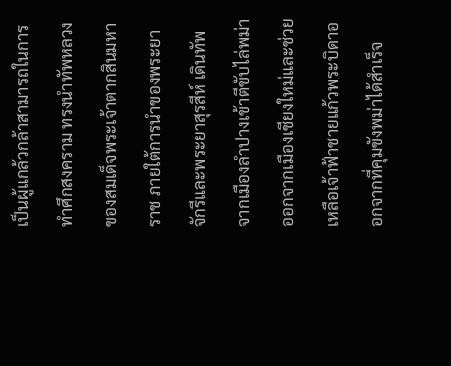เป็นผู้แกล้วกล้าสามารถในการทำศึกสงคราม ทรงนำทัพหลวงของสมเด็จพระเจ้าตากสินมหาราช ภายใต้การนำของพระยาจักรีและพระยาสุรสีห์ เดินทัพจากเมืองลำปางเข้าตีขับไล่พม่าออกจากเมืองเชียงใหม่และช่วยเหลือเจ้าฟ้าชายแก้วพระบิดาออกจากที่คุมขังพม่าได้สำเร็จ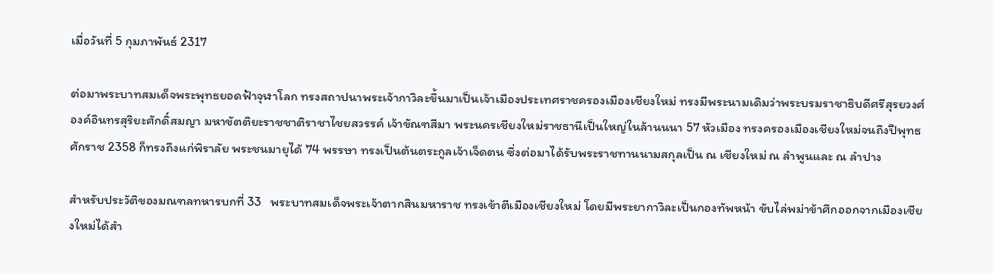เมื่อวันที่ 5 กุมภาพันธ์ 2317

ต่อมาพระบาทสมเด็จพระพุทธยอดฟ้าจุฬาโลก ทรงสถาปนาพระเจ้ากาวิละขึ้นมาเป็นเจ้าเมืองประเทศราชครองเมืองเชียงใหม่ ทรงมีพระนามเดิมว่าพระบรมราชาธิบดีศรีสุรยวงศ์ องค์อินทรสุริยะศักดิ์สมญา มหาขัตติยะราชชาติราชาไชยสวรรค์ เจ้าขัณฑสีมา พระนครเชียงใหม่ราชธานีเป็นใหญ่ในล้านนนา 57 หัวเมือง ทรงครองเมืองเชียงใหม่จนถึงปีพุทธศักราช 2358 ก็ทรงถึงแก่พิราลัย พระชนมายุได้ 74 พรรษา ทรงเป็นต้นตระกูลเจ้าเจ็ดตน ซึ่งต่อมาได้รับพระราชทานนามสกุลเป็น ณ เชียงใหม่ ณ ลำพูนและ ณ ลำปาง

สำหรับประวัติของมณฑลทหารบกที่ 33   พระบาทสมเด็จพระเจ้าตากสินมหาราช ทรงเข้าตีเมืองเชียงใหม่ โดยมีพระยากาวิละเป็นกองทัพหน้า ขับไล่พม่าข้าศึกออกจากเมืองเชียงใหม่ได้สำ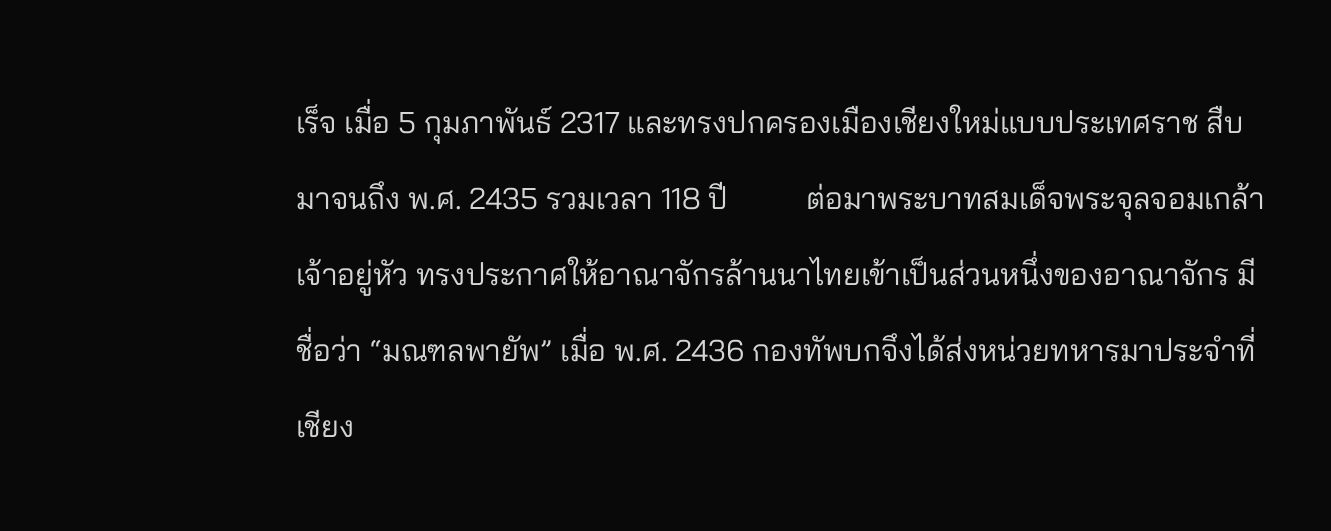เร็จ เมื่อ 5 กุมภาพันธ์ 2317 และทรงปกครองเมืองเชียงใหม่แบบประเทศราช สืบมาจนถึง พ.ศ. 2435 รวมเวลา 118 ปี          ต่อมาพระบาทสมเด็จพระจุลจอมเกล้าเจ้าอยู่หัว ทรงประกาศให้อาณาจักรล้านนาไทยเข้าเป็นส่วนหนึ่งของอาณาจักร มีชื่อว่า “มณฑลพายัพ” เมื่อ พ.ศ. 2436 กองทัพบกจึงได้ส่งหน่วยทหารมาประจำที่เชียง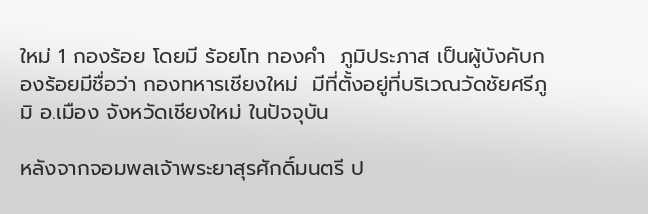ใหม่ 1 กองร้อย โดยมี ร้อยโท ทองคำ  ภูมิประภาส เป็นผู้บังคับกองร้อยมีชื่อว่า กองทหารเชียงใหม่  มีที่ตั้งอยู่ที่บริเวณวัดชัยศรีภูมิ อ.เมือง จังหวัดเชียงใหม่ ในปัจจุบัน

หลังจากจอมพลเจ้าพระยาสุรศักดิ์มนตรี ป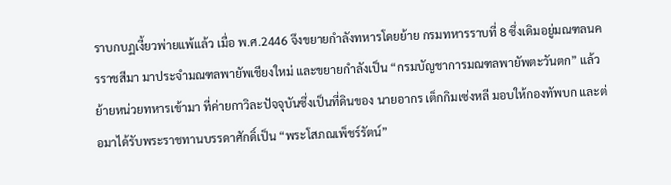ราบกบฏเงี้ยวพ่ายแพ้แล้ว เมื่อ พ.ศ.2446 จึงขยายกำลังทหารโดยย้าย กรมทหารราบที่ 8 ซึ่งเดิมอยู่มณฑลนครราชสีมา มาประจำมณฑลพายัพเชียงใหม่ และขยายกำลังเป็น “กรมบัญชาการมณฑลพายัพตะวันตก” แล้วย้ายหน่วยทหารเข้ามา ที่ค่ายกาวิละปัจจุบันซึ่งเป็นที่ดินของ นายอากร เต็กกิมเซ่งหลี มอบให้กองทัพบก และต่อมาได้รับพระราชทานบรรดาศักดิ์เป็น “พระโสภณเพ็ชร์รัตน์”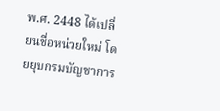พ.ศ. 2448 ได้เปลี่ยนชื่อหน่วยใหม่ โดยยุบกรมบัญชาการ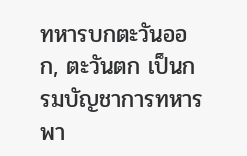ทหารบกตะวันออก, ตะวันตก เป็นกรมบัญชาการทหารพา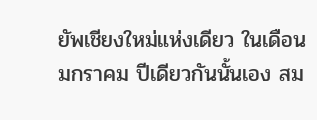ยัพเชียงใหม่แห่งเดียว ในเดือน มกราคม ปีเดียวกันนั้นเอง สม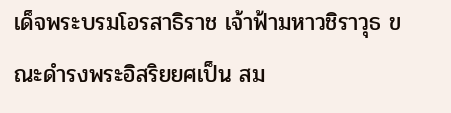เด็จพระบรมโอรสาธิราช เจ้าฟ้ามหาวชิราวุธ ขณะดำรงพระอิสริยยศเป็น สม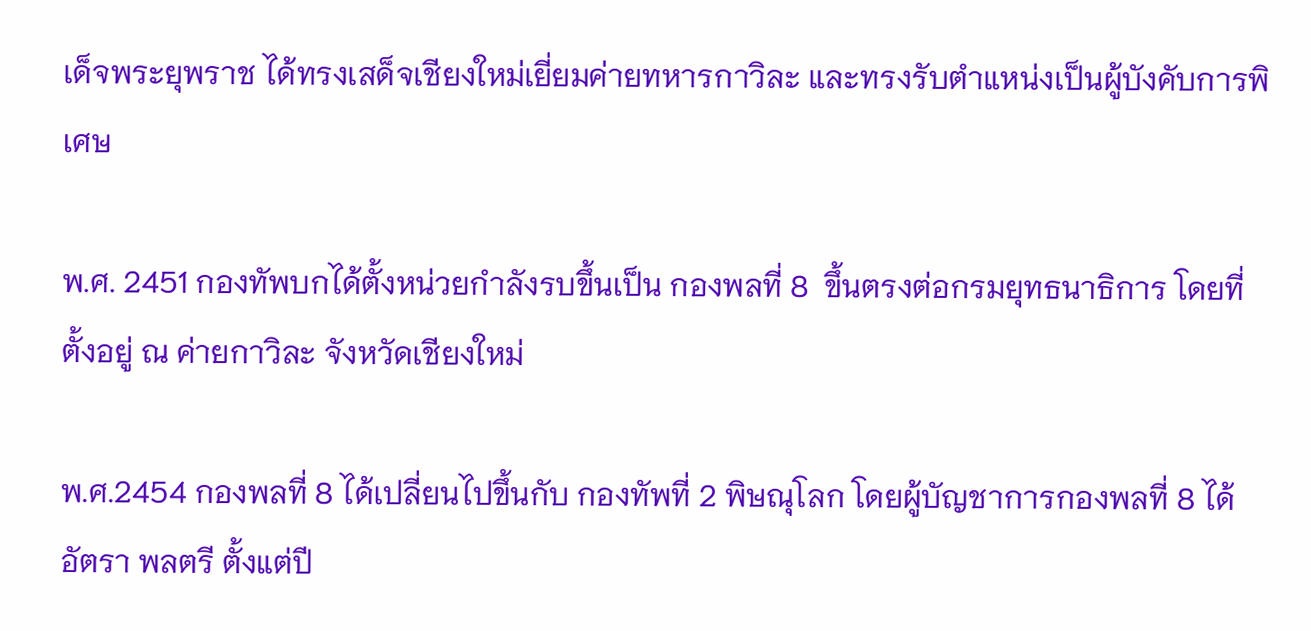เด็จพระยุพราช ได้ทรงเสด็จเชียงใหม่เยี่ยมค่ายทหารกาวิละ และทรงรับตำแหน่งเป็นผู้บังคับการพิเศษ

พ.ศ. 2451 กองทัพบกได้ตั้งหน่วยกำลังรบขึ้นเป็น กองพลที่ 8  ขึ้นตรงต่อกรมยุทธนาธิการ โดยที่ตั้งอยู่ ณ ค่ายกาวิละ จังหวัดเชียงใหม่

พ.ศ.2454 กองพลที่ 8 ได้เปลี่ยนไปขึ้นกับ กองทัพที่ 2 พิษณุโลก โดยผู้บัญชาการกองพลที่ 8 ได้อัตรา พลตรี ตั้งแต่ปี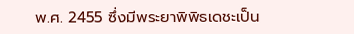พ.ศ. 2455 ซึ่งมีพระยาพิพิธเดชะเป็น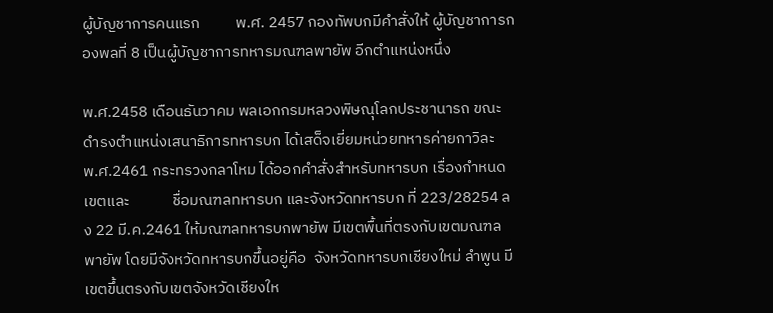ผู้บัญชาการคนแรก          พ.ศ. 2457 กองทัพบกมีคำสั่งให้ ผู้บัญชาการกองพลที่ 8 เป็นผู้บัญชาการทหารมณฑลพายัพ อีกตำแหน่งหนึ่ง

พ.ศ.2458 เดือนธันวาคม พลเอกกรมหลวงพิษณุโลกประชานารถ ขณะดำรงตำแหน่งเสนาธิการทหารบก ได้เสด็จเยี่ยมหน่วยทหารค่ายกาวิละ       พ.ศ.2461 กระทรวงกลาโหม ได้ออกคำสั่งสำหรับทหารบก เรื่องกำหนดเขตและ            ชื่อมณฑลทหารบก และจังหวัดทหารบก ที่ 223/28254 ลง 22 มี.ค.2461 ให้มณฑลทหารบกพายัพ มีเขตพื้นที่ตรงกับเขตมณฑลพายัพ โดยมีจังหวัดทหารบกขึ้นอยู่คือ  จังหวัดทหารบกเชียงใหม่ ลำพูน มีเขตขึ้นตรงกับเขตจังหวัดเชียงให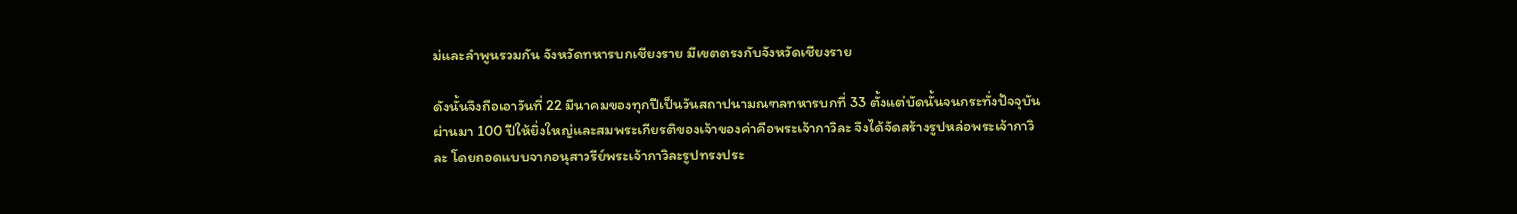ม่และลำพูนรวมกัน จังหวัดทหารบกเชียงราย มีเขตตรงกับจังหวัดเชียงราย

ดังนั้นจึงถือเอาวันที่ 22 มีนาคมของทุกปีเป็นวันสถาปนามณฑลทหารบกที่ 33 ตั้งแต่บัดนั้นจนกระทั่งปัจจุบันผ่านมา 100 ปีให้ยิ่งใหญ่และสมพระเกียรติของเจ้าของค่าคือพระเจ้ากาวิละ จึงได้จัดสร้างรูปหล่อพระเจ้ากาวิละ โดยถอดแบบจากอนุสาวรีย์พระเจ้ากาวิละรูปทรงประ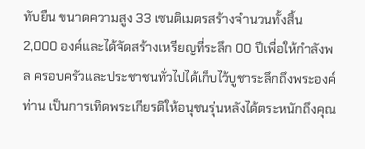ทับยืน ขนาดความสูง 33 เซนติเมตรสร้างจำนวนทั้งสิ้น 2,000 องค์และได้จัดสร้างเหรียญที่ระลึก 00 ปีเพื่อให้กำลังพล ครอบครัวและประชาชนทั่วไปได้เก็บไว้บูชาระลึกถึงพระองค์ท่าน เป็นการเทิดพระเกียรติให้อนุชนรุ่นหลังได้ตระหนักถึงคุณ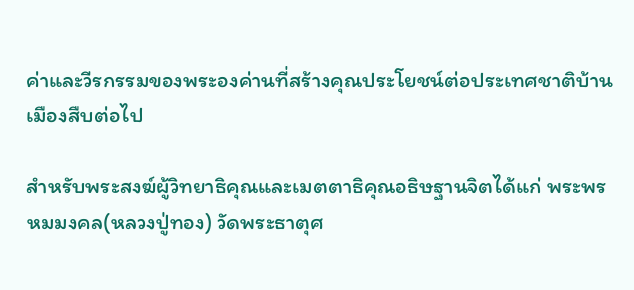ค่าและวีรกรรมของพระองค่านที่สร้างคุณประโยชน์ต่อประเทศชาติบ้านเมืองสืบต่อไป

สำหรับพระสงฆ์ผู้วิทยาธิคุณและเมตตาธิคุณอธิษฐานจิตได้แก่ พระพรหมมงคล(หลวงปู่ทอง) วัดพระธาตุศ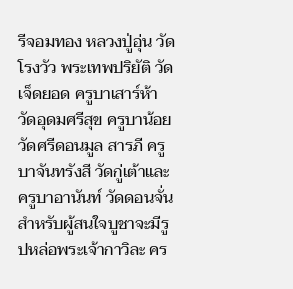รีจอมทอง หลวงปู่อุ่น วัดโรงวัว พระเทพปริยัติ วัดเจ็ดยอด ครูบาเสาร์ห้า วัดอุดมศรีสุข ครูบาน้อย วัดศรีดอนมูล สารภี ครูบาจันทรังสี วัดกู่เต้าและครูบาอานันท์ วัดดอนจั่น สำหรับผู้สนใจบูชาจะมีรูปหล่อพระเจ้ากาวิละ คร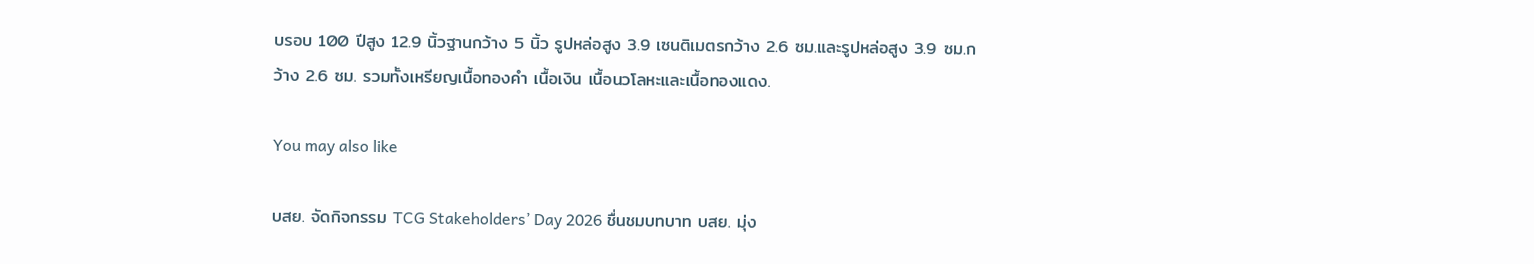บรอบ 100 ปีสูง 12.9 นิ้วฐานกว้าง 5 นิ้ว รูปหล่อสูง 3.9 เซนติเมตรกว้าง 2.6 ซม.และรูปหล่อสูง 3.9 ซม.กว้าง 2.6 ซม. รวมทั้งเหรียญเนื้อทองคำ เนื้อเงิน เนื้อนวโลหะและเนื้อทองแดง.

You may also like

บสย. จัดกิจกรรม TCG Stakeholders’ Day 2026 ชื่นชมบทบาท บสย. มุ่ง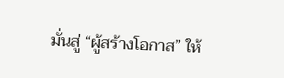มั่นสู่ “ผู้สร้างโอกาส” ให้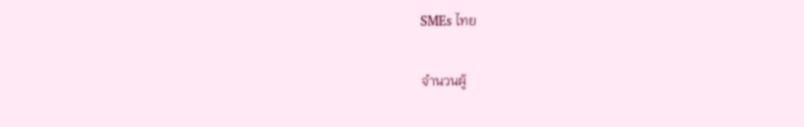SMEs ไทย

จำนวนผู้